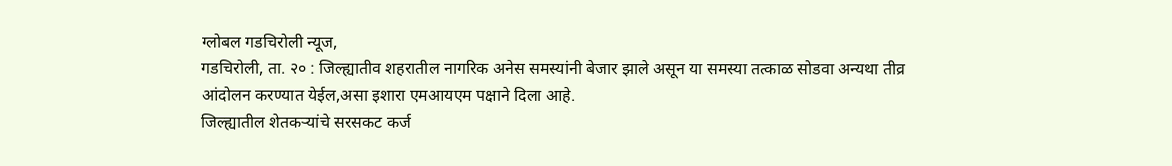ग्लोबल गडचिरोली न्यूज,
गडचिरोली, ता. २० : जिल्ह्यातीव शहरातील नागरिक अनेस समस्यांनी बेजार झाले असून या समस्या तत्काळ सोडवा अन्यथा तीव्र आंदोलन करण्यात येईल,असा इशारा एमआयएम पक्षाने दिला आहे.
जिल्ह्यातील शेतकऱ्यांचे सरसकट कर्ज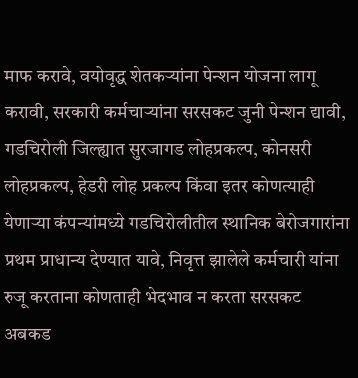माफ करावे, वयोवृद्ध शेतकऱ्यांना पेन्शन योजना लागू करावी, सरकारी कर्मचाऱ्यांना सरसकट जुनी पेन्शन द्यावी, गडचिरोली जिल्ह्यात सुरजागड लोहप्रकल्प, कोनसरी लोहप्रकल्प, हेडरी लोह प्रकल्प किंवा इतर कोणत्याही येणाऱ्या कंपन्यांमध्ये गडचिरोलीतील स्थानिक बेरोजगारांना प्रथम प्राधान्य देण्यात यावे, निवृत्त झालेले कर्मचारी यांना रुजू करताना कोणताही भेदभाव न करता सरसकट अबकड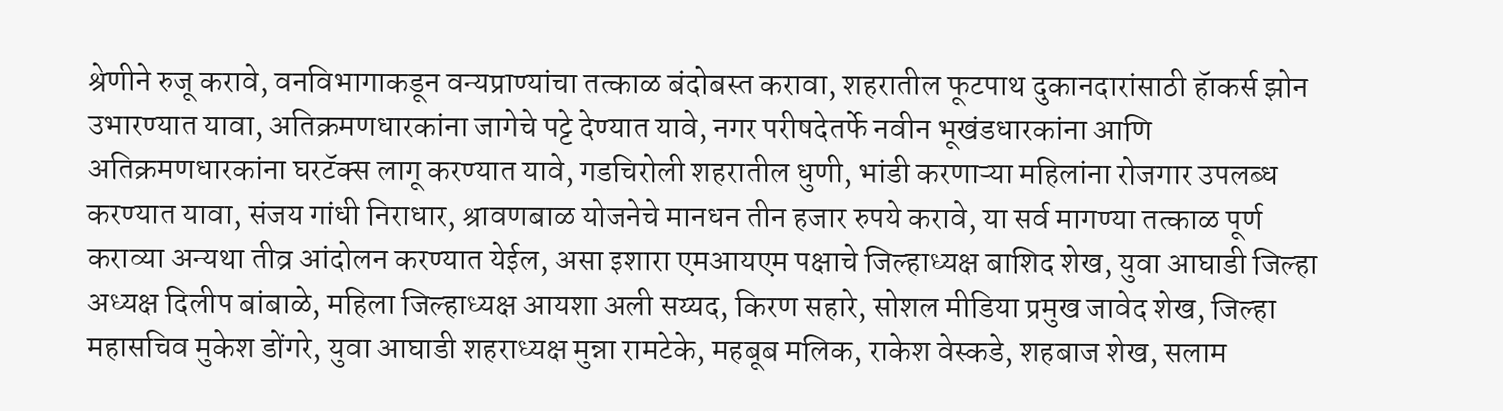श्रेणीने रुजू करावे, वनविभागाकडून वन्यप्राण्यांचा तत्काळ बंदोबस्त करावा, शहरातील फूटपाथ दुकानदारांसाठी हॅाकर्स झोन उभारण्यात यावा, अतिक्रमणधारकांना जागेचे पट्टे देण्यात यावे, नगर परीषदेतर्फे नवीन भूखंडधारकांना आणि अतिक्रमणधारकांना घरटॅक्स लागू करण्यात यावे, गडचिरोली शहरातील धुणी, भांडी करणाऱ्या महिलांना रोजगार उपलब्ध करण्यात यावा, संजय गांधी निराधार, श्रावणबाळ योजनेचे मानधन तीन हजार रुपये करावे, या सर्व मागण्या तत्काळ पूर्ण कराव्या अन्यथा तीव्र आंदोलन करण्यात येईल, असा इशारा एमआयएम पक्षाचे जिल्हाध्यक्ष बाशिद शेख, युवा आघाडी जिल्हा अध्यक्ष दिलीप बांबाळे, महिला जिल्हाध्यक्ष आयशा अली सय्यद, किरण सहारे, सोशल मीडिया प्रमुख जावेद शेख, जिल्हा महासचिव मुकेश डोंगरे, युवा आघाडी शहराध्यक्ष मुन्ना रामटेके, महबूब मलिक, राकेश वेस्कडे, शहबाज शेख, सलाम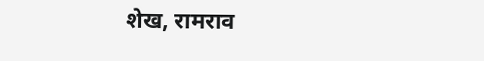शेख, रामराव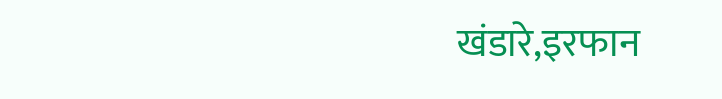खंडारे,इरफान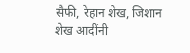सैफी, रेहान शेख, जिशान शेख आदींनी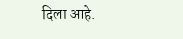दिला आहे.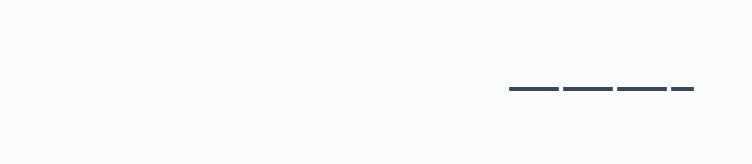———–